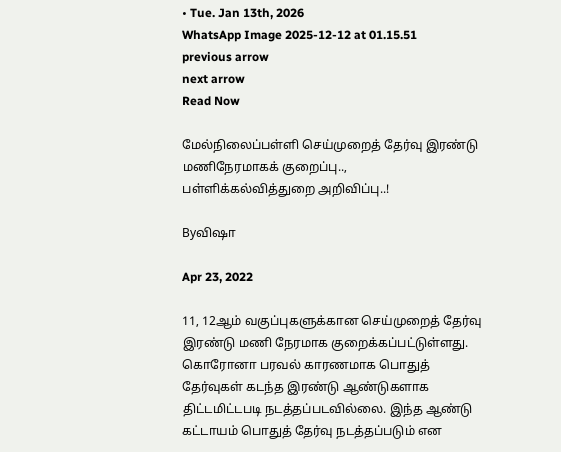• Tue. Jan 13th, 2026
WhatsApp Image 2025-12-12 at 01.15.51
previous arrow
next arrow
Read Now

மேல்நிலைப்பள்ளி செய்முறைத் தேர்வு இரண்டு மணிநேரமாகக் குறைப்பு..,
பள்ளிக்கல்வித்துறை அறிவிப்பு..!

Byவிஷா

Apr 23, 2022

11, 12ஆம் வகுப்புகளுக்கான செய்முறைத் தேர்வு இரண்டு மணி நேரமாக குறைக்கப்பட்டுள்ளது.
கொரோனா பரவல் காரணமாக பொதுத் தேர்வுகள் கடந்த இரண்டு ஆண்டுகளாக திட்டமிட்டபடி நடத்தப்படவில்லை. இந்த ஆண்டு கட்டாயம் பொதுத் தேர்வு நடத்தப்படும் என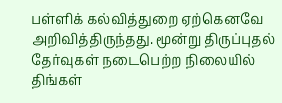பள்ளிக் கல்வித்துறை ஏற்கெனவே அறிவித்திருந்தது. மூன்று திருப்புதல் தேர்வுகள் நடைபெற்ற நிலையில் திங்கள்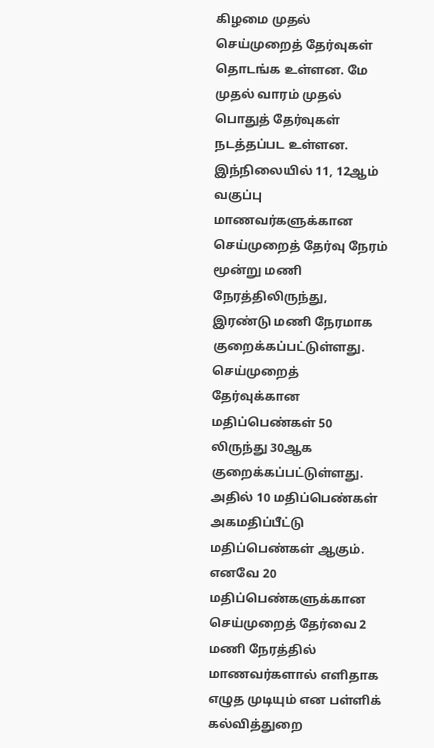கிழமை முதல் செய்முறைத் தேர்வுகள் தொடங்க உள்ளன. மே முதல் வாரம் முதல் பொதுத் தேர்வுகள் நடத்தப்பட உள்ளன. இந்நிலையில் 11, 12ஆம் வகுப்பு மாணவர்களுக்கான செய்முறைத் தேர்வு நேரம் மூன்று மணி நேரத்திலிருந்து, இரண்டு மணி நேரமாக குறைக்கப்பட்டுள்ளது. செய்முறைத் தேர்வுக்கான மதிப்பெண்கள் 50 லிருந்து 30ஆக குறைக்கப்பட்டுள்ளது. அதில் 10 மதிப்பெண்கள் அகமதிப்பீட்டு மதிப்பெண்கள் ஆகும். எனவே 20 மதிப்பெண்களுக்கான செய்முறைத் தேர்வை 2 மணி நேரத்தில் மாணவர்களால் எளிதாக எழுத முடியும் என பள்ளிக் கல்வித்துறை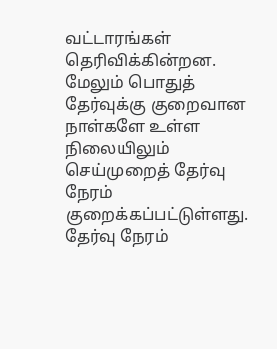வட்டாரங்கள் தெரிவிக்கின்றன. மேலும் பொதுத் தேர்வுக்கு குறைவான நாள்களே உள்ள நிலையிலும் செய்முறைத் தேர்வு நேரம் குறைக்கப்பட்டுள்ளது. தேர்வு நேரம்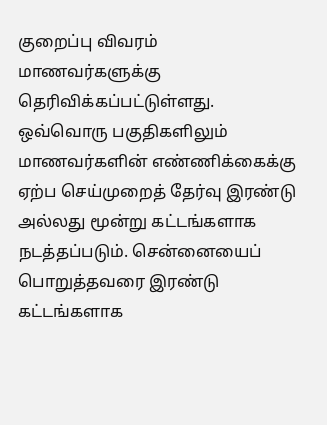குறைப்பு விவரம் மாணவர்களுக்கு தெரிவிக்கப்பட்டுள்ளது. ஒவ்வொரு பகுதிகளிலும் மாணவர்களின் எண்ணிக்கைக்கு ஏற்ப செய்முறைத் தேர்வு இரண்டு அல்லது மூன்று கட்டங்களாக நடத்தப்படும். சென்னையைப் பொறுத்தவரை இரண்டு கட்டங்களாக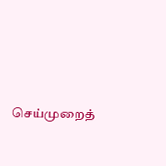செய்முறைத்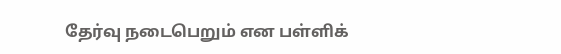தேர்வு நடைபெறும் என பள்ளிக்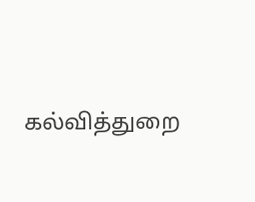கல்வித்துறை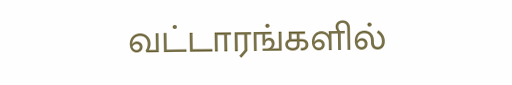வட்டாரங்களில்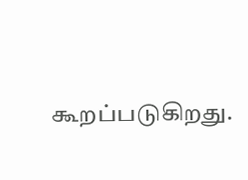கூறப்படுகிறது.